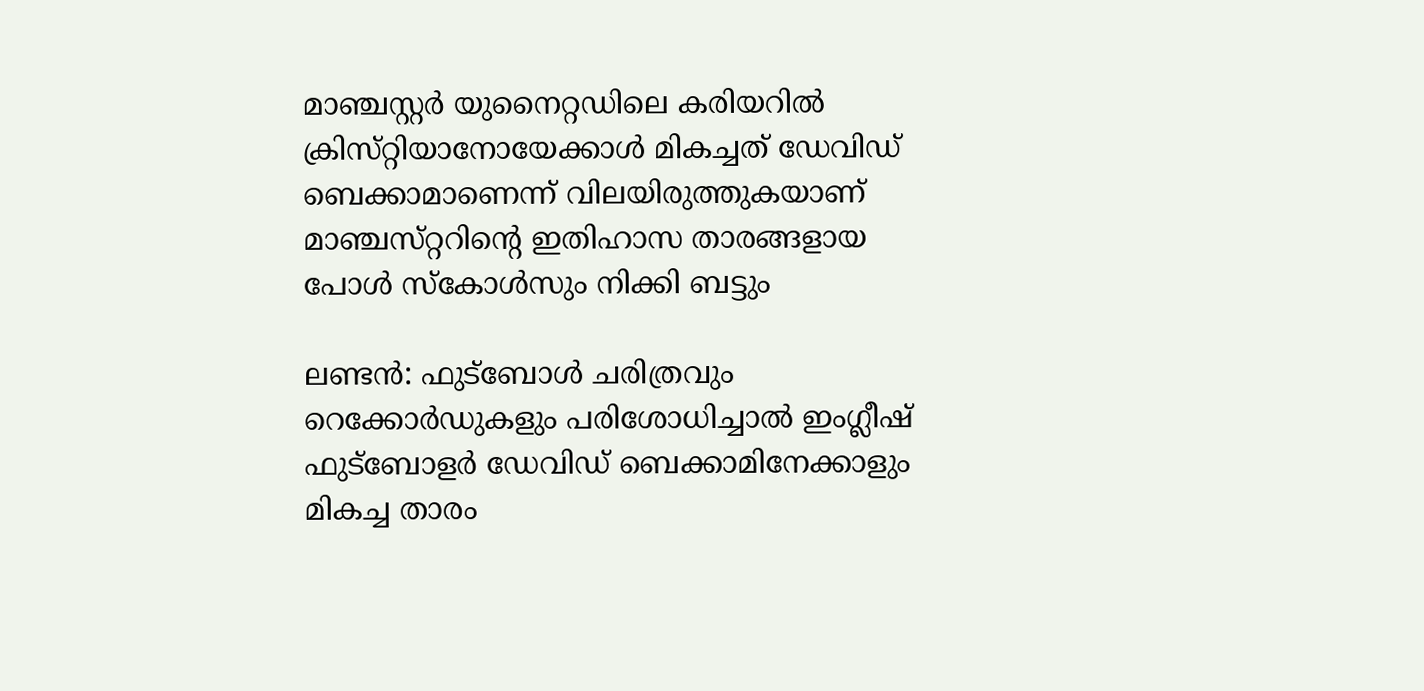മാഞ്ചസ്റ്റര്‍ യുനൈറ്റഡിലെ കരിയറില്‍ ക്രിസ്‌റ്റിയാനോയേക്കാള്‍ മികച്ചത്‌ ഡേവിഡ്‌ ബെക്കാമാണെന്ന്‌ വിലയിരുത്തുകയാണ്‌ മാഞ്ചസ്‌റ്ററിന്റെ ഇതിഹാസ താരങ്ങളായ പോള്‍ സ്‌കോള്‍സും നിക്കി ബട്ടും

ലണ്ടന്‍: ഫുട്‌ബോള്‍ ചരിത്രവും റെക്കോര്‍ഡുകളും പരിശോധിച്ചാല്‍ ഇംഗ്ലീഷ്‌ ഫുട്‌ബോളര്‍ ഡേവിഡ്‌ ബെക്കാമിനേക്കാളും മികച്ച താരം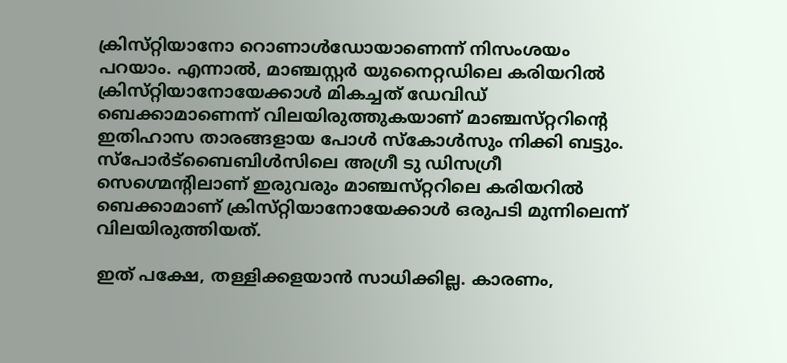ക്രിസ്‌റ്റിയാനോ റൊണാള്‍ഡോയാണെന്ന്‌ നിസംശയം പറയാം. എന്നാല്‍, മാഞ്ചസ്റ്റര്‍ യുനൈറ്റഡിലെ കരിയറില്‍ ക്രിസ്‌റ്റിയാനോയേക്കാള്‍ മികച്ചത്‌ ഡേവിഡ്‌ ബെക്കാമാണെന്ന്‌ വിലയിരുത്തുകയാണ്‌ മാഞ്ചസ്‌റ്ററിന്റെ ഇതിഹാസ താരങ്ങളായ പോള്‍ സ്‌കോള്‍സും നിക്കി ബട്ടും. സ്‌പോര്‍ട്‌ബൈബിള്‍സിലെ അഗ്രീ ടു ഡിസഗ്രീ സെഗ്മെന്റിലാണ്‌ ഇരുവരും മാഞ്ചസ്‌റ്ററിലെ കരിയറില്‍ ബെക്കാമാണ്‌ ക്രിസ്‌റ്റിയാനോയേക്കാള്‍ ഒരുപടി മുന്നിലെന്ന്‌ വിലയിരുത്തിയത്‌.

ഇത്‌ പക്ഷേ, തള്ളിക്കളയാന്‍ സാധിക്കില്ല. കാരണം,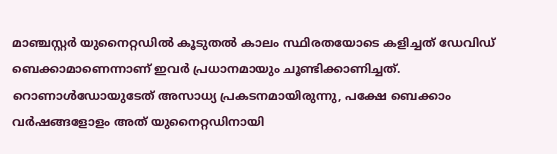മാഞ്ചസ്റ്റര്‍ യുനൈറ്റഡില്‍ കൂടുതല്‍ കാലം സ്ഥിരതയോടെ കളിച്ചത്‌ ഡേവിഡ്‌ ബെക്കാമാണെന്നാണ്‌ ഇവര്‍ പ്രധാനമായും ചൂണ്ടിക്കാണിച്ചത്‌. റൊണാള്‍ഡോയുടേത്‌ അസാധ്യ പ്രകടനമായിരുന്നു, പക്ഷേ ബെക്കാം വര്‍ഷങ്ങളോളം അത്‌ യുനൈറ്റഡിനായി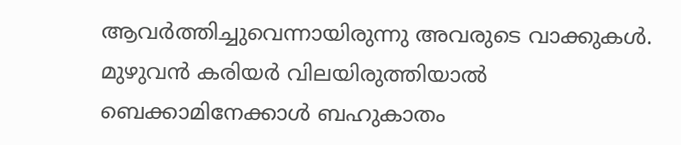ആവര്‍ത്തിച്ചുവെന്നായിരുന്നു അവരുടെ വാക്കുകള്‍. മുഴുവന്‍ കരിയര്‍ വിലയിരുത്തിയാല്‍ ബെക്കാമിനേക്കാള്‍ ബഹുകാതം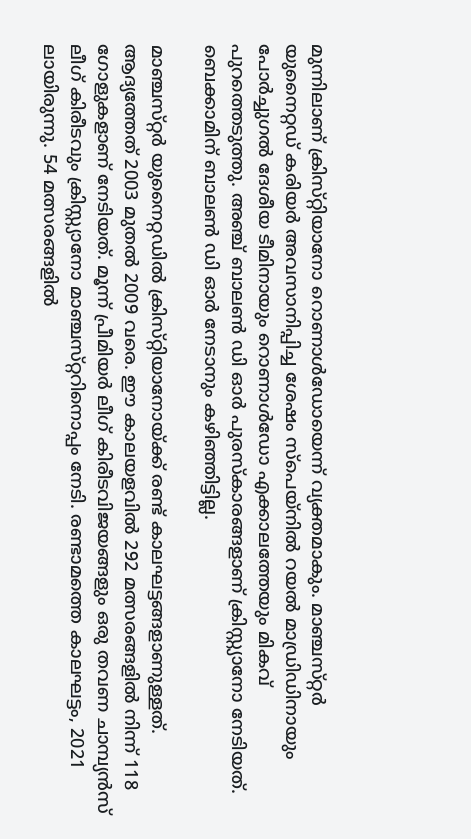മുന്നിലാണ്‌ ക്രിസ്‌റ്റിയാനോ റൊണാള്‍ഡോയെന്ന്‌ വ്യക്തമാകും. മാഞ്ചസ്‌റ്റര്‍ യുനൈറ്റഡ്‌ കരിയര്‍ അവസാനിപ്പിച്ച ശേഷം സ്‌പെയ്‌നില്‍ റയല്‍ മാഡ്രിഡിനായും പോര്‍ച്ചുഗല്‍ ദേശീയ ടീമിനായും റൊണാള്‍ഡോ എക്കാലത്തേയും മികവ്‌ പുറത്തെടുത്തു. അഞ്ച്‌ ബാലണ്‍ ഡി ഓര്‍ പുരസ്‌കാരങ്ങളാണ്‌ ക്രിസ്റ്റ്യാനോ നേടിയത്‌. ബെക്കാമിന്‌ ബാലണ്‍ ഡി ഓര്‍ നേടാനും കഴിഞ്ഞിട്ടില്ല.

മാഞ്ചസ്‌റ്റര്‍ യുനൈറ്റഡില്‍ ക്രിസ്‌റ്റിയാനോയ്‌ക്ക്‌ രണ്ട്‌ കാലഘട്ടങ്ങളാണുള്ളത്‌. ആദ്യത്തേത്‌ 2003 മുതല്‍ 2009 വരെ. ഈ കാലയളവില്‍ 292 മത്സരങ്ങളില്‍ നിന്ന്‌ 118 ഗോളുകളാണ്‌ നേടിയത്‌. മൂന്ന്‌ പ്രീമിയര്‍ ലീഗ്‌ കിരീടവിജയങ്ങളും ഒരു തവണ ചാമ്പ്യന്‍സ്‌ ലീഗ്‌ കിരീടവും ക്രിസ്റ്റ്യാനോ മാഞ്ചസ്‌റ്ററിനൊപ്പം നേടി. രണ്ടാമത്തെ കാലഘട്ടം, 2021 ലായിരുന്നു. 54 മത്സരങ്ങളില്‍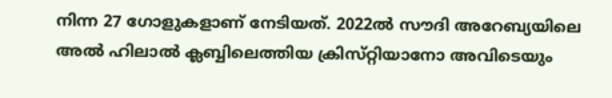നിന്ന 27 ഗോളുകളാണ്‌ നേടിയത്‌. 2022ല്‍ സൗദി അറേബ്യയിലെ അല്‍ ഹിലാല്‍ ക്ലബ്ബിലെത്തിയ ക്രിസ്‌റ്റിയാനോ അവിടെയും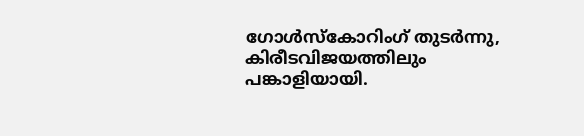ഗോള്‍സ്‌കോറിംഗ്‌ തുടര്‍ന്നു, കിരീടവിജയത്തിലും പങ്കാളിയായി.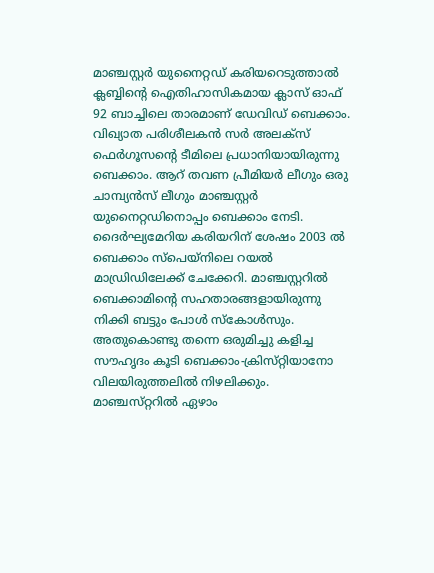മാഞ്ചസ്റ്റര്‍ യുനൈറ്റഡ്‌ കരിയറെടുത്താല്‍ ക്ലബ്ബിന്റെ ഐതിഹാസികമായ ക്ലാസ്‌ ഓഫ്‌ 92 ബാച്ചിലെ താരമാണ്‌ ഡേവിഡ്‌ ബെക്കാം. വിഖ്യാത പരിശീലകന്‍ സര്‍ അലക്‌സ്‌ ഫെര്‍ഗൂസന്റെ ടീമിലെ പ്രധാനിയായിരുന്നു ബെക്കാം. ആറ്‌ തവണ പ്രീമിയര്‍ ലീഗും ഒരു ചാമ്പ്യന്‍സ്‌ ലീഗും മാഞ്ചസ്റ്റര്‍ യുനൈറ്റഡിനൊപ്പം ബെക്കാം നേടി. ദൈര്‍ഘ്യമേറിയ കരിയറിന്‌ ശേഷം 2003 ല്‍ ബെക്കാം സ്‌പെയ്‌നിലെ റയല്‍ മാഡ്രിഡിലേക്ക്‌ ചേക്കേറി. മാഞ്ചസ്റ്ററില്‍ ബെക്കാമിന്റെ സഹതാരങ്ങളായിരുന്നു നിക്കി ബട്ടും പോള്‍ സ്‌കോള്‍സും. അതുകൊണ്ടു തന്നെ ഒരുമിച്ചു കളിച്ച സൗഹൃദം കൂടി ബെക്കാം-ക്രിസ്‌റ്റിയാനോ വിലയിരുത്തലില്‍ നിഴലിക്കും. മാഞ്ചസ്‌റ്ററില്‍ ഏഴാം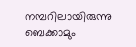നമ്പറിലായിരുന്നു ബെക്കാമും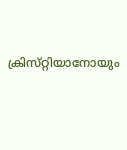ക്രിസ്‌റ്റിയാനോയും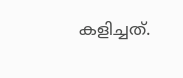കളിച്ചത്‌.